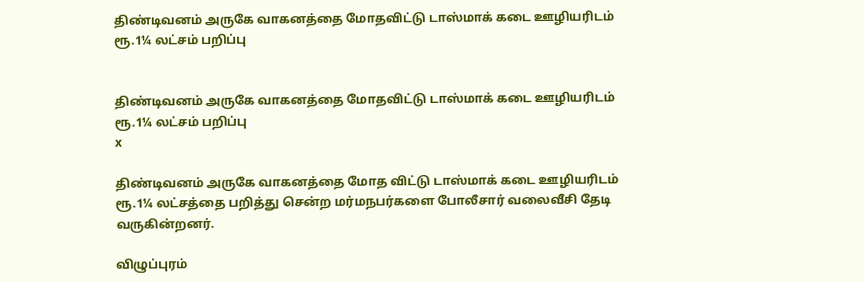திண்டிவனம் அருகே வாகனத்தை மோதவிட்டு டாஸ்மாக் கடை ஊழியரிடம் ரூ.1¼ லட்சம் பறிப்பு


திண்டிவனம் அருகே வாகனத்தை மோதவிட்டு டாஸ்மாக் கடை ஊழியரிடம் ரூ.1¼ லட்சம் பறிப்பு
x

திண்டிவனம் அருகே வாகனத்தை மோத விட்டு டாஸ்மாக் கடை ஊழியரிடம் ரூ.1¼ லட்சத்தை பறித்து சென்ற மர்மநபர்களை போலீசார் வலைவீசி தேடி வருகின்றனர்.

விழுப்புரம்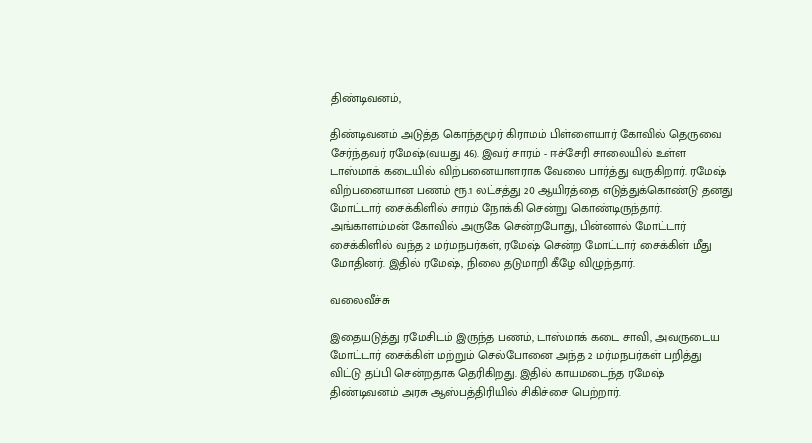திண்டிவனம்,

திண்டிவனம் அடுத்த கொந்தமூர் கிராமம் பிள்ளையார் கோவில் தெருவை சேர்ந்தவர் ரமேஷ்(வயது 46). இவர் சாரம் - ஈச்சேரி சாலையில் உள்ள டாஸ்மாக் கடையில் விற்பனையாளராக வேலை பார்த்து வருகிறார். ரமேஷ் விற்பனையான பணம் ரூ.1 லட்சத்து 20 ஆயிரத்தை எடுத்துக்கொண்டு தனது மோட்டார் சைக்கிளில் சாரம் நோக்கி சென்று கொண்டிருந்தார். அங்காளம்மன் கோவில் அருகே சென்றபோது, பின்னால் மோட்டார் சைக்கிளில் வந்த 2 மர்மநபர்கள், ரமேஷ் சென்ற மோட்டார் சைக்கிள் மீது மோதினர். இதில் ரமேஷ், நிலை தடுமாறி கீழே விழுந்தார்.

வலைவீச்சு

இதையடுத்து ரமேசிடம் இருந்த பணம், டாஸ்மாக் கடை சாவி, அவருடைய மோட்டார் சைக்கிள் மற்றும் செல்போனை அந்த 2 மர்மநபர்கள் பறித்து விட்டு தப்பி சென்றதாக தெரிகிறது. இதில் காயமடைந்த ரமேஷ் திண்டிவனம் அரசு ஆஸ்பத்திரியில் சிகிச்சை பெற்றார்.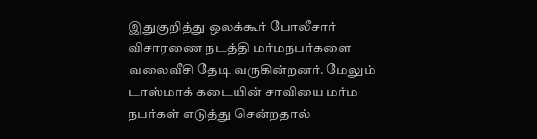இதுகுறித்து ஒலக்கூர் போலீசார் விசாரணை நடத்தி மர்மநபர்களை வலைவீசி தேடி வருகின்றனர். மேலும் டாஸ்மாக் கடையின் சாவியை மர்ம நபர்கள் எடுத்து சென்றதால்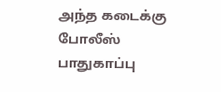அந்த கடைக்கு போலீஸ் பாதுகாப்பு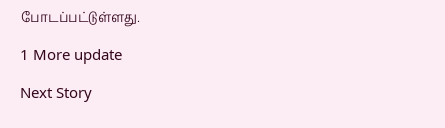போடப்பட்டுள்ளது.

1 More update

Next Story